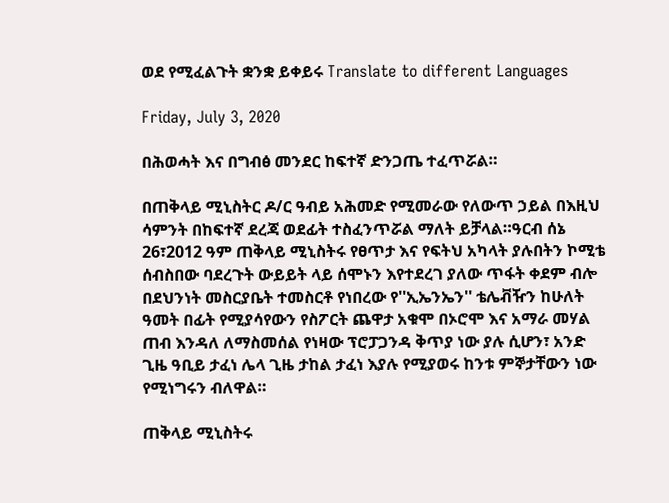ወደ የሚፈልጉት ቋንቋ ይቀይሩ Translate to different Languages

Friday, July 3, 2020

በሕወሓት እና በግብፅ መንደር ከፍተኛ ድንጋጤ ተፈጥሯል።

በጠቅላይ ሚኒስትር ዶ/ር ዓብይ አሕመድ የሚመራው የለውጥ ኃይል በእዚህ ሳምንት በከፍተኛ ደረጃ ወደፊት ተስፈንጥሯል ማለት ይቻላል።ዓርብ ሰኔ 26፣2012 ዓም ጠቅላይ ሚኒስትሩ የፀጥታ እና የፍትህ አካላት ያሉበትን ኮሚቴ ሰብስበው ባደረጉት ውይይት ላይ ሰሞኑን እየተደረገ ያለው ጥፋት ቀደም ብሎ በደህንነት መስርያቤት ተመስርቶ የነበረው የ''ኢኤንኤን'' ቴሌቭዥን ከሁለት ዓመት በፊት የሚያሳየውን የስፖርት ጨዋታ አቁሞ በኦሮሞ እና አማራ መሃል ጠብ እንዳለ ለማስመሰል የነዛው ፕሮፓጋንዳ ቅጥያ ነው ያሉ ሲሆን፣ አንድ ጊዜ ዓቢይ ታፈነ ሌላ ጊዜ ታከል ታፈነ እያሉ የሚያወሩ ከንቱ ምኞታቸውን ነው የሚነግሩን ብለዋል።

ጠቅላይ ሚኒስትሩ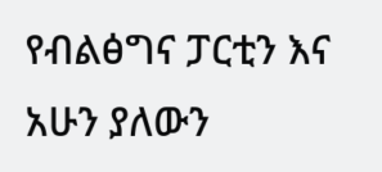የብልፅግና ፓርቲን እና አሁን ያለውን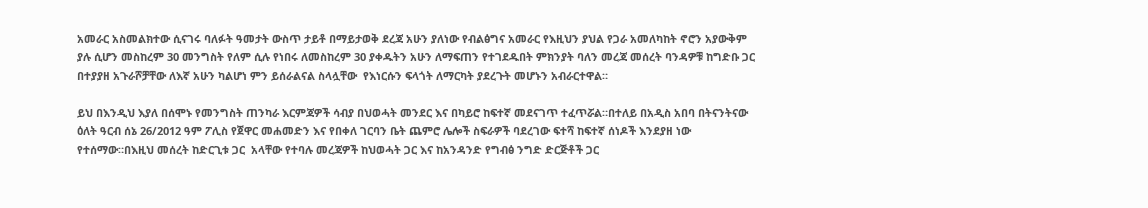አመራር አስመልክተው ሲናገሩ ባለፉት ዓመታት ውስጥ ታይቶ በማይታወቅ ደረጃ አሁን ያለነው የብልፅግና አመራር የእዚህን ያህል የጋራ አመለካከት ኖሮን አያውቅም ያሉ ሲሆን መስከረም 30 መንግስት የለም ሲሉ የነበሩ ለመስከረም 30 ያቀዱትን አሁን ለማፍጠን የተገደዱበት ምክንያት ባለን መረጃ መሰረት ባንዳዎቹ ከግድቡ ጋር በተያያዘ አጉራሾቻቸው ለእኛ አሁን ካልሆነ ምን ይሰራልናል ስላሏቸው  የእነርሱን ፍላጎት ለማርካት ያደረጉት መሆኑን አብራርተዋል።

ይህ በእንዲህ እያለ በሰሞኑ የመንግስት ጠንካራ እርምጃዎች ሳብያ በህወሓት መንደር እና በካይሮ ከፍተኛ መደናገጥ ተፈጥሯል።በተለይ በአዲስ አበባ በትናንትናው ዕለት ዓርብ ሰኔ 26/2012 ዓም ፖሊስ የጀዋር መሐመድን እና የበቀለ ገርባን ቤት ጨምሮ ሌሎች ስፍራዎች ባደረገው ፍተሻ ከፍተኛ ሰነዶች እንደያዘ ነው የተሰማው።በእዚህ መሰረት ከድርጊቱ ጋር  አላቸው የተባሉ መረጃዎች ከህወሓት ጋር እና ከአንዳንድ የግብፅ ንግድ ድርጅቶች ጋር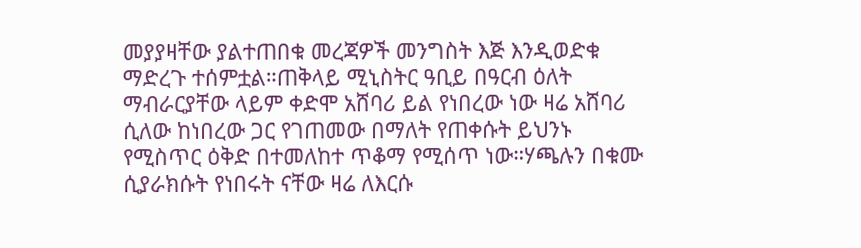መያያዛቸው ያልተጠበቁ መረጃዎች መንግስት እጅ እንዲወድቁ ማድረጉ ተሰምቷል።ጠቅላይ ሚኒስትር ዓቢይ በዓርብ ዕለት ማብራርያቸው ላይም ቀድሞ አሸባሪ ይል የነበረው ነው ዛሬ አሸባሪ ሲለው ከነበረው ጋር የገጠመው በማለት የጠቀሱት ይህንኑ የሚስጥር ዕቅድ በተመለከተ ጥቆማ የሚሰጥ ነው።ሃጫሉን በቁሙ ሲያራክሱት የነበሩት ናቸው ዛሬ ለእርሱ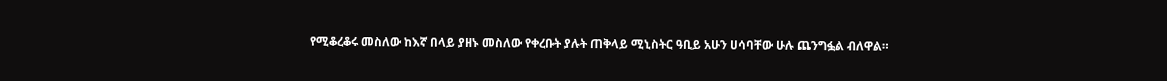የሚቆረቆሩ መስለው ከእኛ በላይ ያዘኑ መስለው የቀረቡት ያሉት ጠቅላይ ሚኒስትር ዓቢይ አሁን ሀሳባቸው ሁሉ ጨንግፏል ብለዋል።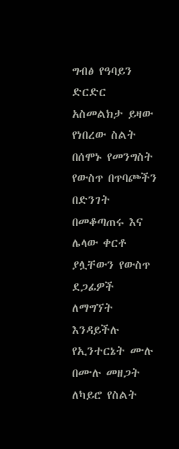ግብፅ የዓባይን ድርድር አስመልክታ ይዛው የነበረው ስልት በሰሞኑ የመንግስት የውስጥ በጥባጮችን በድንገት በመቆጣጠሩ እና ሌላው ቀርቶ ያሏቸውን የውስጥ ደጋፊዎች ለማግኘት እንዳይችሉ የኢንተርኔት ሙሉ በሙሉ መዘጋት ለካይሮ የስልት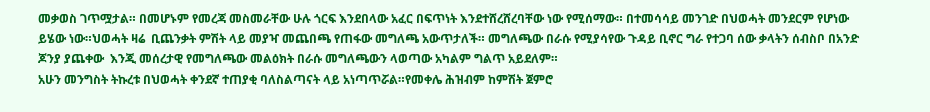መቃወስ ገጥሟታል። በመሆኑም የመረጃ መስመራቸው ሁሉ ጎርፍ እንደበላው አፈር በፍጥነት እንደተሸረሸረባቸው ነው የሚሰማው። በተመሳሳይ መንገድ በህወሓት መንደርም የሆነው ይሄው ነው።ህወሓት ዛሬ  ቢጨንቃት ምሽት ላይ መያዣ መጨበጫ የጠፋው መግለጫ አውጥታለች። መግለጫው በራሱ የሚያሳየው ጉዳይ ቢኖር ግራ የተጋባ ሰው ቃላትን ሰብስቦ በአንድ ጆንያ ያጨቀው  እንጂ መሰረታዊ የመግለጫው መልዕክት በራሱ መግለጫውን ላወጣው አካልም ግልጥ አይደለም።
አሁን መንግስት ትኩረቱ በህወሓት ቀንደኛ ተጠያቂ ባለስልጣናት ላይ አነጣጥሯል።የመቀሌ ሕዝብም ከምሽት ጀምሮ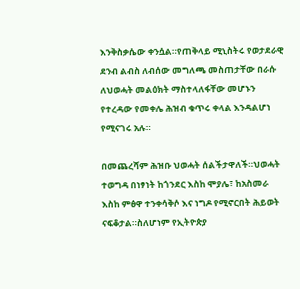እንቅስቃሴው ቀንሷል።የጠቅላይ ሚኒስትሩ የወታደራዊ ደንብ ልብስ ለብሰው መግለጫ መስጠታቸው በራሱ ለህወሓት መልዕክት ማስተላለፋቸው መሆኑን የተረዳው የመቀሌ ሕዝብ ቁጥሩ ቀላል እንዳልሆነ የሚናገሩ አሉ።

በመጨረሻም ሕዝቡ ህወሓት ሰልችታዋለች።ህወሓት ተወግዳ በነፃነት ከጎንደር እስከ ሞያሌ፣ ከአስመራ እስከ ምፅዋ ተንቀሳቅሶ እና ነግዶ የሚኖርበት ሕይወት ናፍቆታል።ስለሆነም የኢትዮጵያ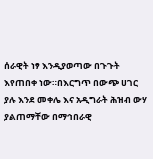ሰራዊት ነፃ እንዲያወጣው በጉጉት እየጠበቀ ነው።በእርግጥ በውጭ ሀገር ያሉ እንደ መቀሌ እና አዲግራት ሕዝብ ውሃ ያልጠማቸው በማኅበራዊ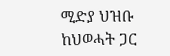ሚድያ ህዝቡ ከህወሓት ጋር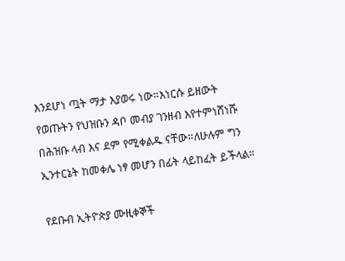እንደሆነ ጧት ማታ እያወሩ ነው።እነርሱ ይዘውት የወጡትን የህዝቡን ዳቦ መብያ ገንዘብ እየተምነሸነሹ በሕዝቡ ላብ እና ደም የሚቀልዱ ናቸው።ለሁሉም ግን ኢንተርኔት ከመቀሌ ነፃ መሆን በፊት ላይከፈት ይችላል።

የደቡብ ኢትዮጵያ ሙዚቀኞች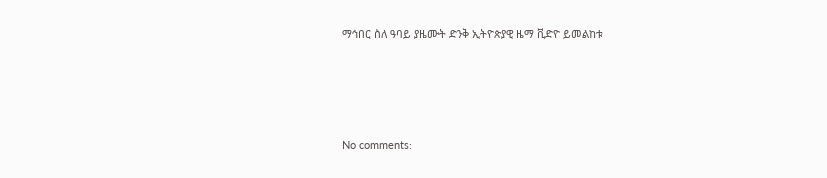ማኅበር ስለ ዓባይ ያዜሙት ድንቅ ኢትዮጵያዊ ዜማ ቪድዮ ይመልከቱ





No comments: